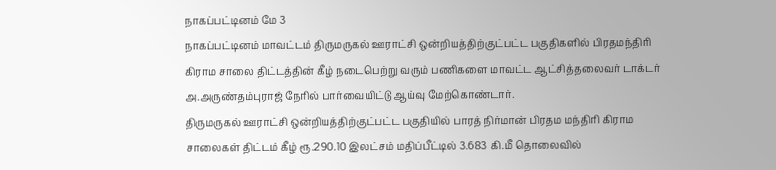நாகப்பட்டினம் மே 3
நாகப்பட்டினம் மாவட்டம் திருமருகல் ஊராட்சி ஒன்றியத்திற்குட்பட்ட பகுதிகளில் பிரதமந்திரி கிராம சாலை திட்டத்தின் கீழ் நடைபெற்று வரும் பணிகளை மாவட்ட ஆட்சித்தலைவர் டாக்டர் அ.அருண்தம்புராஜ் நேரில் பார்வையிட்டு ஆய்வு மேற்கொண்டார்.
திருமருகல் ஊராட்சி ஒன்றியத்திற்குட்பட்ட பகுதியில் பாரத் நிர்மான் பிரதம மந்திரி கிராம சாலைகள் திட்டம் கீழ் ரூ.290.10 இலட்சம் மதிப்பீட்டில் 3.683 கி.மீ தொலைவில்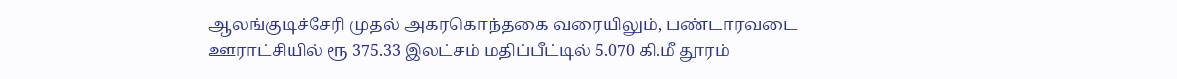ஆலங்குடிச்சேரி முதல் அகரகொந்தகை வரையிலும், பண்டாரவடை ஊராட்சியில் ரூ 375.33 இலட்சம் மதிப்பீட்டில் 5.070 கி.மீ தூரம்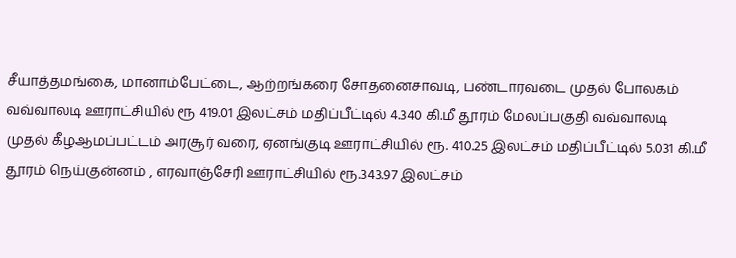சீயாத்தமங்கை, மானாம்பேட்டை, ஆற்றங்கரை சோதனைசாவடி, பண்டாரவடை முதல் போலகம் வவ்வாலடி ஊராட்சியில் ரூ 419.01 இலட்சம் மதிப்பீட்டில் 4.340 கி.மீ தூரம் மேலப்பகுதி வவ்வாலடி முதல் கீழஆமப்பட்டம் அரசூர் வரை, ஏனங்குடி ஊராட்சியில் ரூ. 410.25 இலட்சம் மதிப்பீட்டில் 5.031 கி.மீ தூரம் நெய்குன்னம் , எரவாஞ்சேரி ஊராட்சியில் ரூ.343.97 இலட்சம்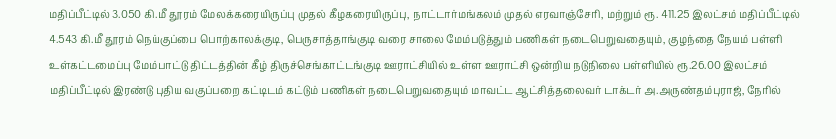மதிப்பீட்டில் 3.050 கி.மீ தூரம் மேலக்கரையிருப்பு முதல் கீழகரையிருப்பு, நாட்டார்மங்கலம் முதல் எரவாஞ்சேரி, மற்றும் ரூ. 411.25 இலட்சம் மதிப்பீட்டில் 4.543 கி.மீ தூரம் நெய்குப்பை பொற்காலக்குடி, பெருசாத்தாங்குடி வரை சாலை மேம்படுத்தும் பணிகள் நடைபெறுவதையும், குழந்தை நேயம் பள்ளி உள்கட்டமைப்பு மேம்பாட்டு திட்டத்தின் கீழ் திருச்செங்காட்டங்குடி ஊராட்சியில் உள்ள ஊராட்சி ஒன்றிய நடுநிலை பள்ளியில் ரூ.26.00 இலட்சம் மதிப்பீட்டில் இரண்டு புதிய வகுப்பறை கட்டிடம் கட்டும் பணிகள் நடைபெறுவதையும் மாவட்ட ஆட்சித்தலைவர் டாக்டர் அ.அருண்தம்புராஜ், நேரில்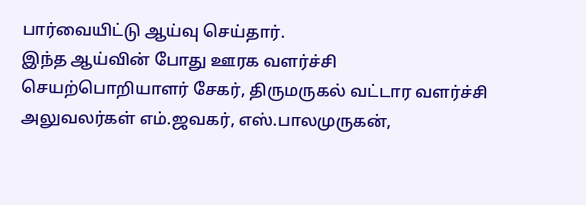பார்வையிட்டு ஆய்வு செய்தார்.
இந்த ஆய்வின் போது ஊரக வளர்ச்சி செயற்பொறியாளர் சேகர், திருமருகல் வட்டார வளர்ச்சி அலுவலர்கள் எம்.ஜவகர், எஸ்.பாலமுருகன்,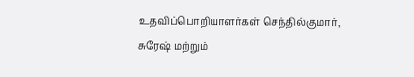உதவிப்பொறியாளர்கள் செந்தில்குமார், சுரேஷ் மற்றும்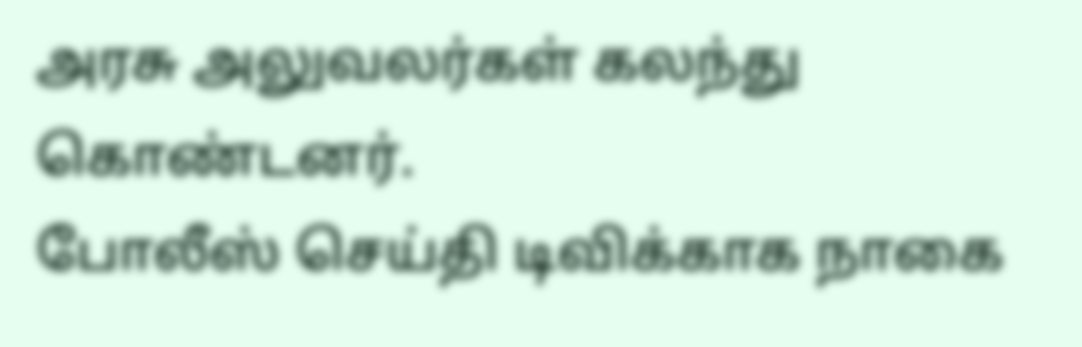அரசு அலுவலர்கள் கலந்து கொண்டனர்.
போலீஸ் செய்தி டிவிக்காக நாகை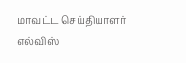மாவட்ட செய்தியாளர்
எல்விஸ்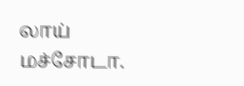லாய் மச்சோடா.